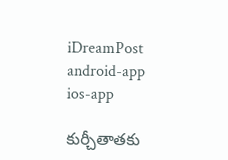iDreamPost
android-app
ios-app

కుర్చీతాతకు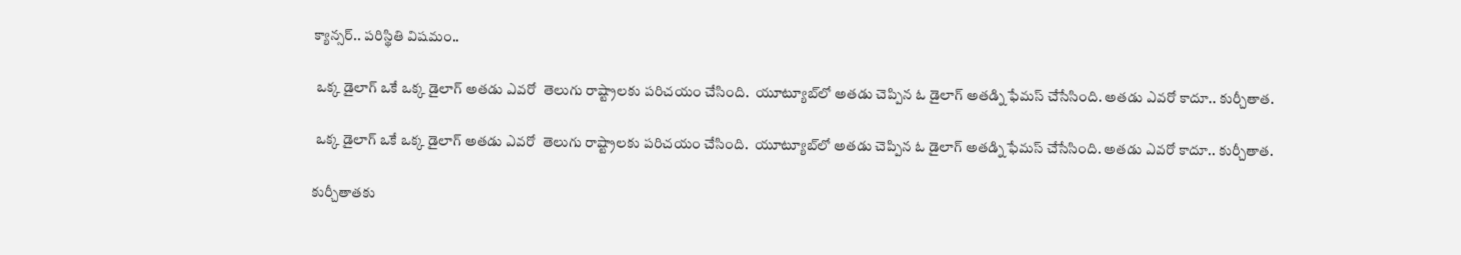క్యాన్సర్.. పరిస్థితి విషమం..

 ఒక్క డైలాగ్ ఒకే ఒక్క డైలాగ్ అతడు ఎవరో  తెలుగు రాష్ట్రాలకు పరిచయం చేసింది.  యూట్యూబ్‌లో అతడు చెప్పిన ఓ డైలాగ్ అతడ్ని ఫేమస్ చేసేసింది. అతడు ఎవరో కాదూ.. కుర్చీతాత.

 ఒక్క డైలాగ్ ఒకే ఒక్క డైలాగ్ అతడు ఎవరో  తెలుగు రాష్ట్రాలకు పరిచయం చేసింది.  యూట్యూబ్‌లో అతడు చెప్పిన ఓ డైలాగ్ అతడ్ని ఫేమస్ చేసేసింది. అతడు ఎవరో కాదూ.. కుర్చీతాత.

కుర్చీతాతకు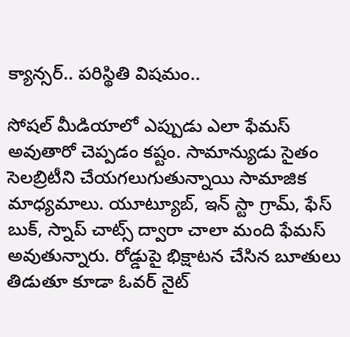క్యాన్సర్.. పరిస్థితి విషమం..

సోషల్ మీడియాలో ఎప్పుడు ఎలా ఫేమస్ అవుతారో చెప్పడం కష్టం. సామాన్యుడు సైతం సెలబ్రిటీని చేయగలుగుతున్నాయి సామాజిక మాధ్యమాలు. యూట్యూబ్, ఇన్ స్టా గ్రామ్, ఫేస్ బుక్, స్నాప్ చాట్స్ ద్వారా చాలా మంది ఫేమస్ అవుతున్నారు. రోడ్డుపై భిక్షాటన చేసిన బూతులు తిడుతూ కూడా ఓవర్ నైట్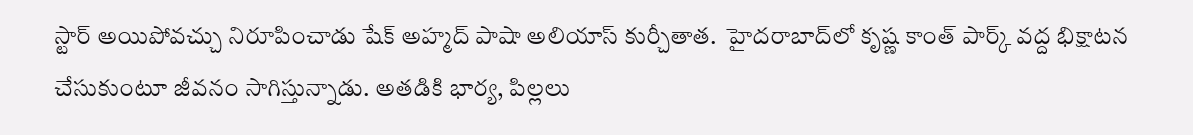స్టార్ అయిపోవచ్చు నిరూపించాడు షేక్ అహ్మద్ పాషా అలియాస్ కుర్చీతాత.  హైదరాబాద్‌లో కృష్ణ కాంత్ పార్క్ వద్ద భిక్షాటన చేసుకుంటూ జీవనం సాగిస్తున్నాడు. అతడికి భార్య, పిల్లలు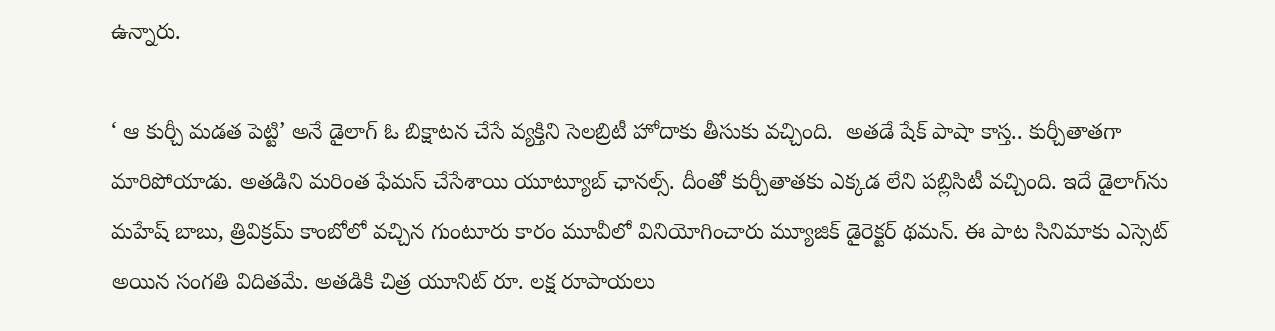ఉన్నారు.

‘ ఆ కుర్చీ మడత పెట్టి’ అనే డైలాగ్‍ ఓ బిక్షాటన చేసే వ్యక్తిని సెలబ్రిటీ హోదాకు తీసుకు వచ్చింది.  అతడే షేక్ పాషా కాస్త.. కుర్చీతాతగా మారిపోయాడు. అతడిని మరింత ఫేమస్ చేసేశాయి యూట్యూబ్ ఛానల్స్. దీంతో కుర్చీతాతకు ఎక్కడ లేని పబ్లిసిటీ వచ్చింది. ఇదే డైలాగ్‌ను మహేష్ బాబు, త్రివిక్రమ్ కాంబోలో వచ్చిన గుంటూరు కారం మూవీలో వినియోగించారు మ్యూజిక్ డైరెక్టర్ థమన్. ఈ పాట సినిమాకు ఎస్సెట్ అయిన సంగతి విదితమే. అతడికి చిత్ర యూనిట్ రూ. లక్ష రూపాయలు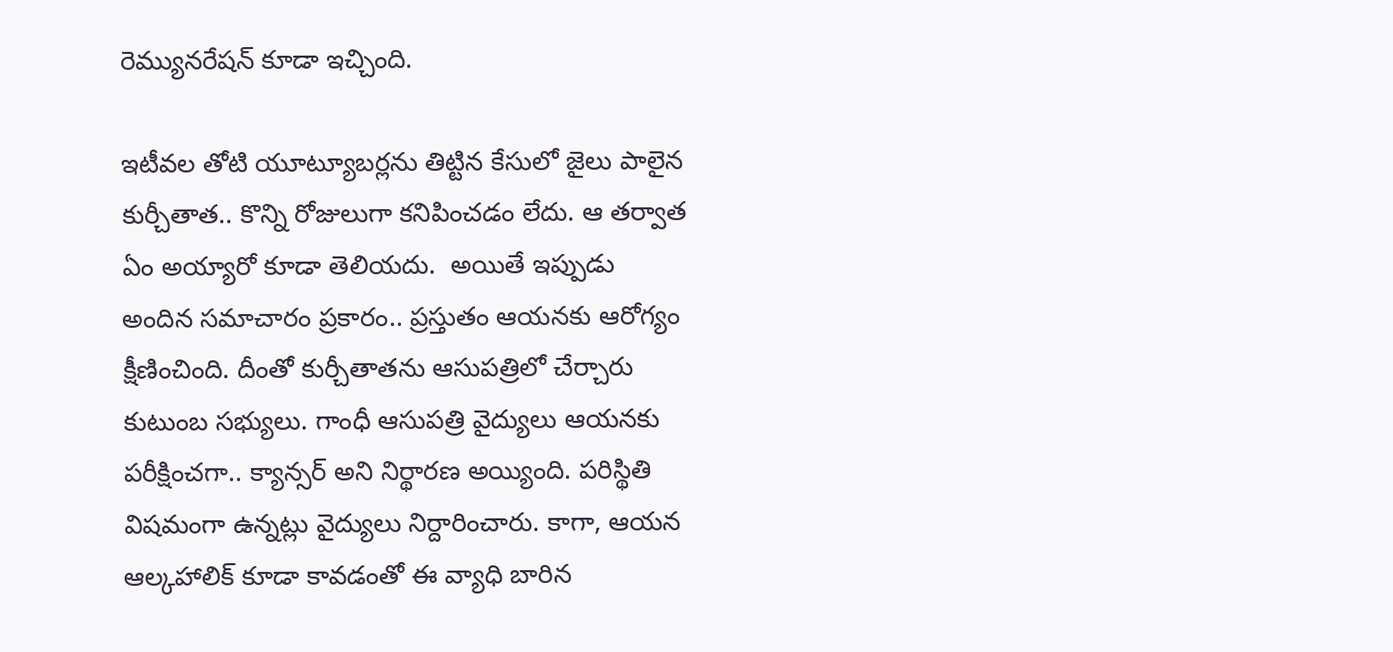రెమ్యునరేషన్ కూడా ఇచ్చింది.

ఇటీవల తోటి యూట్యూబర్లను తిట్టిన కేసులో జైలు పాలైన కుర్చీతాత.. కొన్ని రోజులుగా కనిపించడం లేదు. ఆ తర్వాత ఏం అయ్యారో కూడా తెలియదు.  అయితే ఇప్పుడు అందిన సమాచారం ప్రకారం.. ప్రస్తుతం ఆయనకు ఆరోగ్యం క్షీణించింది. దీంతో కుర్చీతాతను ఆసుపత్రిలో చేర్చారు కుటుంబ సభ్యులు. గాంధీ ఆసుపత్రి వైద్యులు ఆయనకు పరీక్షించగా.. క్యాన్సర్ అని నిర్థారణ అయ్యింది. పరిస్థితి విషమంగా ఉన్నట్లు వైద్యులు నిర్దారించారు. కాగా, ఆయన ఆల్కహాలిక్ కూడా కావడంతో ఈ వ్యాధి బారిన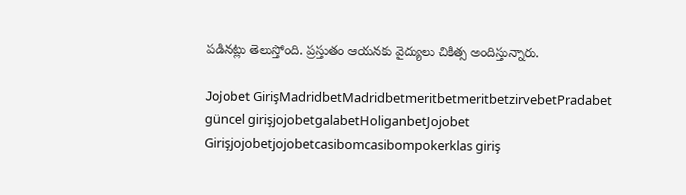పడినట్లు తెలుస్తోంది. ప్రస్తుతం ఆయనకు వైద్యులు చికిత్స అందిస్తున్నారు.

Jojobet GirişMadridbetMadridbetmeritbetmeritbetzirvebetPradabet güncel girişjojobetgalabetHoliganbetJojobet Girişjojobetjojobetcasibomcasibompokerklas giriş